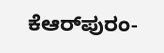ಕೆಆರ್‌ಪುರಂ-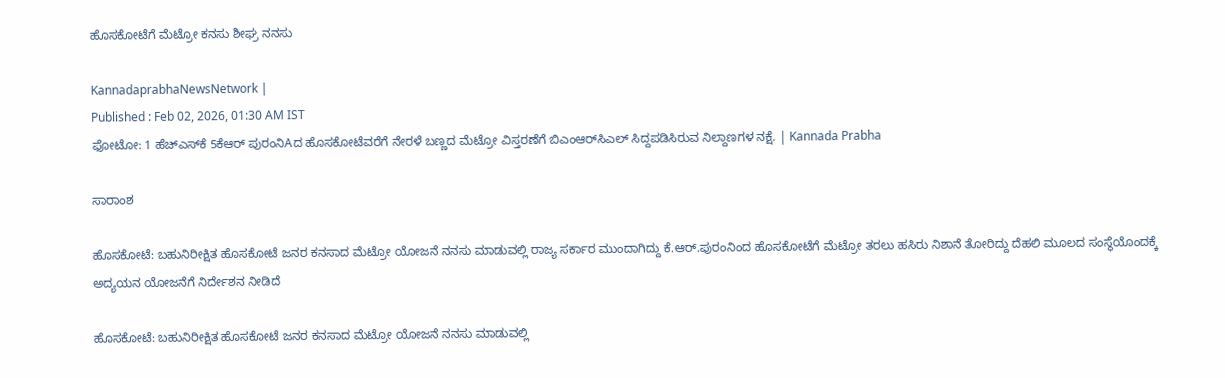ಹೊಸಕೋಟೆಗೆ ಮೆಟ್ರೋ ಕನಸು ಶೀಘ್ರ ನನಸು

KannadaprabhaNewsNetwork |
Published : Feb 02, 2026, 01:30 AM IST
ಫೋಟೋ: 1 ಹೆಚ್‌ಎಸ್‌ಕೆ 5ಕೆಆರ್ ಪುರಂನಿAದ ಹೊಸಕೋಟೆವರೆಗೆ ನೇರಳೆ ಬಣ್ಣದ ಮೆಟ್ರೋ ವಿಸ್ತರಣೆಗೆ ಬಿಎಂಆರ್‌ಸಿಎಲ್ ಸಿದ್ದಪಡಿಸಿರುವ ನಿಲ್ದಾಣಗಳ ನಕ್ಷೆ. | Kannada Prabha

ಸಾರಾಂಶ

ಹೊಸಕೋಟೆ: ಬಹುನಿರೀಕ್ಷಿತ ಹೊಸಕೋಟೆ ಜನರ ಕನಸಾದ ಮೆಟ್ರೋ ಯೋಜನೆ ನನಸು ಮಾಡುವಲ್ಲಿ ರಾಜ್ಯ ಸರ್ಕಾರ ಮುಂದಾಗಿದ್ದು ಕೆ.ಆರ್‌.ಪುರಂನಿಂದ ಹೊಸಕೋಟೆಗೆ ಮೆಟ್ರೋ ತರಲು ಹಸಿರು ನಿಶಾನೆ ತೋರಿದ್ದು ದೆಹಲಿ ಮೂಲದ ಸಂಸ್ಥೆಯೊಂದಕ್ಕೆ ಅದ್ಯಯನ ಯೋಜನೆಗೆ ನಿರ್ದೇಶನ ನೀಡಿದೆ

ಹೊಸಕೋಟೆ: ಬಹುನಿರೀಕ್ಷಿತ ಹೊಸಕೋಟೆ ಜನರ ಕನಸಾದ ಮೆಟ್ರೋ ಯೋಜನೆ ನನಸು ಮಾಡುವಲ್ಲಿ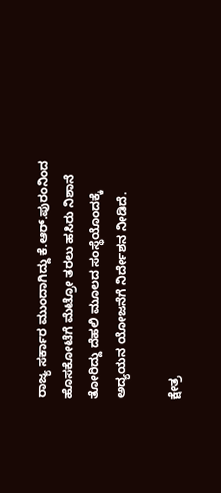ರಾಜ್ಯ ಸರ್ಕಾರ ಮುಂದಾಗಿದ್ದು ಕೆ.ಆರ್‌.ಪುರಂನಿಂದ ಹೊಸಕೋಟೆಗೆ ಮೆಟ್ರೋ ತರಲು ಹಸಿರು ನಿಶಾನೆ ತೋರಿದ್ದು ದೆಹಲಿ ಮೂಲದ ಸಂಸ್ಥೆಯೊಂದಕ್ಕೆ ಅದ್ಯಯನ ಯೋಜನೆಗೆ ನಿರ್ದೇಶನ ನೀಡಿದೆ.

ಕ್ಷೇತ್ರ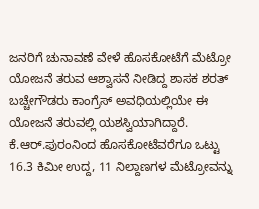ಜನರಿಗೆ ಚುನಾವಣೆ ವೇಳೆ ಹೊಸಕೋಟೆಗೆ ಮೆಟ್ರೋ ಯೋಜನೆ ತರುವ ಆಶ್ವಾಸನೆ ನೀಡಿದ್ದ ಶಾಸಕ ಶರತ್ ಬಚ್ಚೇಗೌಡರು ಕಾಂಗ್ರೆಸ್ ಅವಧಿಯಲ್ಲಿಯೇ ಈ ಯೋಜನೆ ತರುವಲ್ಲಿ ಯಶಸ್ವಿಯಾಗಿದ್ದಾರೆ. ಕೆ.ಆರ್‌.ಪುರಂನಿಂದ ಹೊಸಕೋಟೆವರೆಗೂ ಒಟ್ಟು 16.3 ಕಿಮೀ ಉದ್ದ, 11 ನಿಲ್ದಾಣಗಳ ಮೆಟ್ರೋವನ್ನು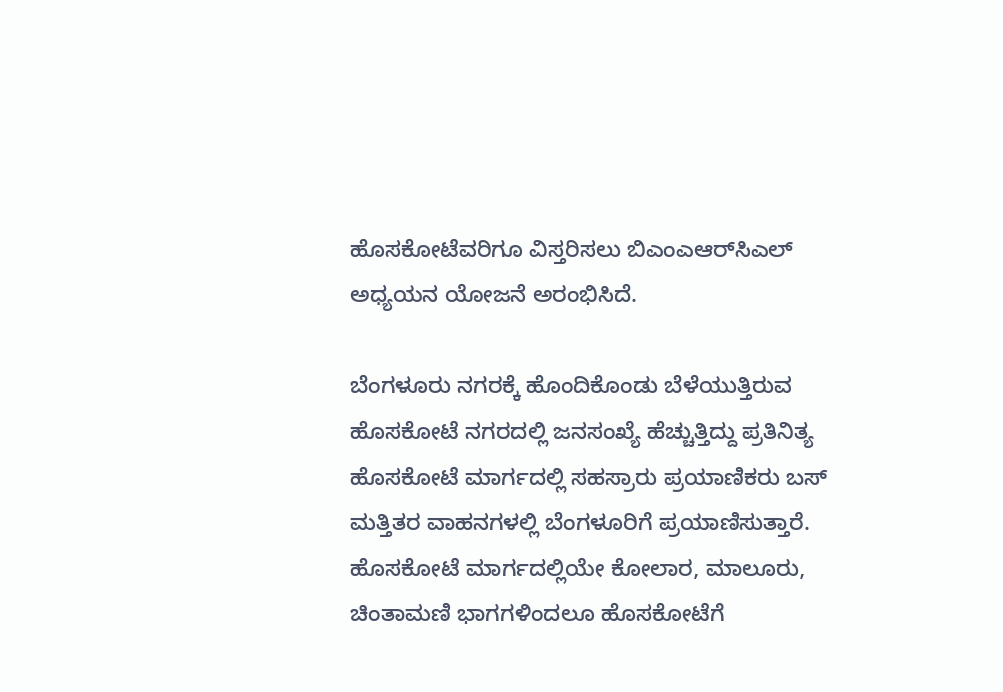ಹೊಸಕೋಟೆವರಿಗೂ ವಿಸ್ತರಿಸಲು ಬಿಎಂಎಆರ್‌ಸಿಎಲ್ ಅಧ್ಯಯನ ಯೋಜನೆ ಅರಂಭಿಸಿದೆ.

ಬೆಂಗಳೂರು ನಗರಕ್ಕೆ ಹೊಂದಿಕೊಂಡು ಬೆಳೆಯುತ್ತಿರುವ ಹೊಸಕೋಟೆ ನಗರದಲ್ಲಿ ಜನಸಂಖ್ಯೆ ಹೆಚ್ಚುತ್ತಿದ್ದು ಪ್ರತಿನಿತ್ಯ ಹೊಸಕೋಟೆ ಮಾರ್ಗದಲ್ಲಿ ಸಹಸ್ರಾರು ಪ್ರಯಾಣಿಕರು ಬಸ್ ಮತ್ತಿತರ ವಾಹನಗಳಲ್ಲಿ ಬೆಂಗಳೂರಿಗೆ ಪ್ರಯಾಣಿಸುತ್ತಾರೆ. ಹೊಸಕೋಟೆ ಮಾರ್ಗದಲ್ಲಿಯೇ ಕೋಲಾರ, ಮಾಲೂರು, ಚಿಂತಾಮಣಿ ಭಾಗಗಳಿಂದಲೂ ಹೊಸಕೋಟೆಗೆ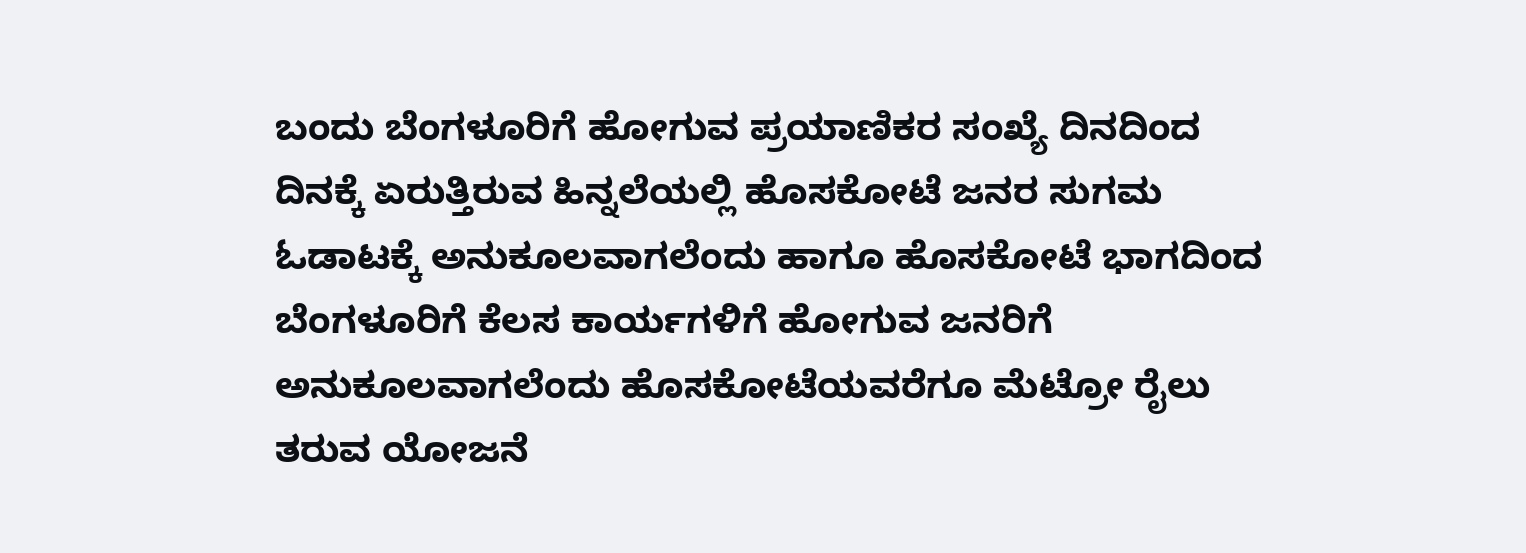ಬಂದು ಬೆಂಗಳೂರಿಗೆ ಹೋಗುವ ಪ್ರಯಾಣಿಕರ ಸಂಖ್ಯೆ ದಿನದಿಂದ ದಿನಕ್ಕೆ ಏರುತ್ತಿರುವ ಹಿನ್ನಲೆಯಲ್ಲಿ ಹೊಸಕೋಟೆ ಜನರ ಸುಗಮ ಓಡಾಟಕ್ಕೆ ಅನುಕೂಲವಾಗಲೆಂದು ಹಾಗೂ ಹೊಸಕೋಟೆ ಭಾಗದಿಂದ ಬೆಂಗಳೂರಿಗೆ ಕೆಲಸ ಕಾರ್ಯಗಳಿಗೆ ಹೋಗುವ ಜನರಿಗೆ ಅನುಕೂಲವಾಗಲೆಂದು ಹೊಸಕೋಟೆಯವರೆಗೂ ಮೆಟ್ರೋ ರೈಲು ತರುವ ಯೋಜನೆ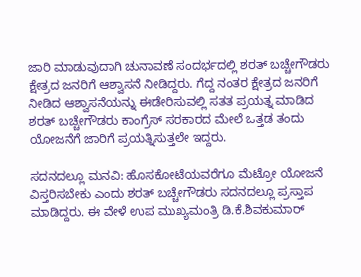ಜಾರಿ ಮಾಡುವುದಾಗಿ ಚುನಾವಣೆ ಸಂದರ್ಭದಲ್ಲಿ ಶರತ್ ಬಚ್ಚೇಗೌಡರು ಕ್ಷೇತ್ರದ ಜನರಿಗೆ ಆಶ್ವಾಸನೆ ನೀಡಿದ್ದರು. ಗೆದ್ದ ನಂತರ ಕ್ಷೇತ್ರದ ಜನರಿಗೆ ನೀಡಿದ ಆಶ್ವಾಸನೆಯನ್ನು ಈಡೇರಿಸುವಲ್ಲಿ ಸತತ ಪ್ರಯತ್ನ ಮಾಡಿದ ಶರತ್ ಬಚ್ಚೇಗೌಡರು ಕಾಂಗ್ರೆಸ್ ಸರಕಾರದ ಮೇಲೆ ಒತ್ತಡ ತಂದು ಯೋಜನೆಗೆ ಜಾರಿಗೆ ಪ್ರಯತ್ನಿಸುತ್ತಲೇ ಇದ್ದರು.

ಸದನದಲ್ಲೂ ಮನವಿ: ಹೊಸಕೋಟೆಯವರೆಗೂ ಮೆಟ್ರೋ ಯೋಜನೆ ವಿಸ್ತರಿಸಬೇಕು ಎಂದು ಶರತ್ ಬಚ್ಚೇಗೌಡರು ಸದನದಲ್ಲೂ ಪ್ರಸ್ತಾಪ ಮಾಡಿದ್ದರು. ಈ ವೇಳೆ ಉಪ ಮುಖ್ಯಮಂತ್ರಿ ಡಿ.ಕೆ.ಶಿವಕುಮಾರ್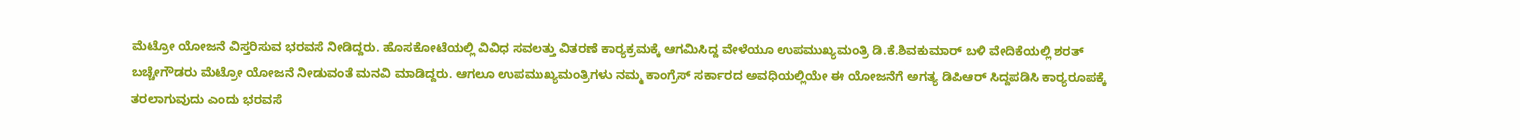ಮೆಟ್ರೋ ಯೋಜನೆ ವಿಸ್ತರಿಸುವ ಭರವಸೆ ನೀಡಿದ್ದರು. ಹೊಸಕೋಟೆಯಲ್ಲಿ ವಿವಿಧ ಸವಲತ್ತು ವಿತರಣೆ ಕಾರ‍್ಯಕ್ರಮಕ್ಕೆ ಆಗಮಿಸಿದ್ದ ವೇಳೆಯೂ ಉಪಮುಖ್ಯಮಂತ್ರಿ ಡಿ.ಕೆ.ಶಿವಕುಮಾರ್ ಬಳಿ ವೇದಿಕೆಯಲ್ಲಿ ಶರತ್ ಬಚ್ಚೇಗೌಡರು ಮೆಟ್ರೋ ಯೋಜನೆ ನೀಡುವಂತೆ ಮನವಿ ಮಾಡಿದ್ದರು. ಆಗಲೂ ಉಪಮುಖ್ಯಮಂತ್ರಿಗಳು ನಮ್ಮ ಕಾಂಗ್ರೆಸ್ ಸರ್ಕಾರದ ಅವಧಿಯಲ್ಲಿಯೇ ಈ ಯೋಜನೆಗೆ ಅಗತ್ಯ ಡಿಪಿಆರ್ ಸಿದ್ದಪಡಿಸಿ ಕಾರ‍್ಯರೂಪಕ್ಕೆ ತರಲಾಗುವುದು ಎಂದು ಭರವಸೆ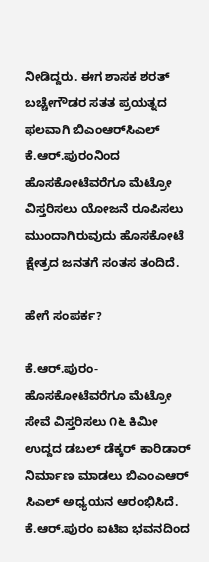ನೀಡಿದ್ದರು. ಈಗ ಶಾಸಕ ಶರತ್ ಬಚ್ಚೇಗೌಡರ ಸತತ ಪ್ರಯತ್ನದ ಫಲವಾಗಿ ಬಿಎಂಆರ್‌ಸಿಎಲ್ ಕೆ.ಆರ್.ಪುರಂನಿಂದ ಹೊಸಕೋಟೆವರೆಗೂ ಮೆಟ್ರೋ ವಿಸ್ತರಿಸಲು ಯೋಜನೆ ರೂಪಿಸಲು ಮುಂದಾಗಿರುವುದು ಹೊಸಕೋಟೆ ಕ್ಷೇತ್ರದ ಜನತಗೆ ಸಂತಸ ತಂದಿದೆ.

ಹೇಗೆ ಸಂಪರ್ಕ?

ಕೆ.ಆರ್‌.ಪುರಂ-ಹೊಸಕೋಟೆವರೆಗೂ ಮೆಟ್ರೋ ಸೇವೆ ವಿಸ್ತರಿಸಲು ೧೬ ಕಿಮೀ ಉದ್ದದ ಡಬಲ್ ಡೆಕ್ಕರ್ ಕಾರಿಡಾರ್ ನಿರ್ಮಾಣ ಮಾಡಲು ಬಿಎಂಎಆರ್ ಸಿಎಲ್ ಅಧ್ಯಯನ ಆರಂಭಿಸಿದೆ. ಕೆ.ಆರ್‌.ಪುರಂ ಐಟಿಐ ಭವನದಿಂದ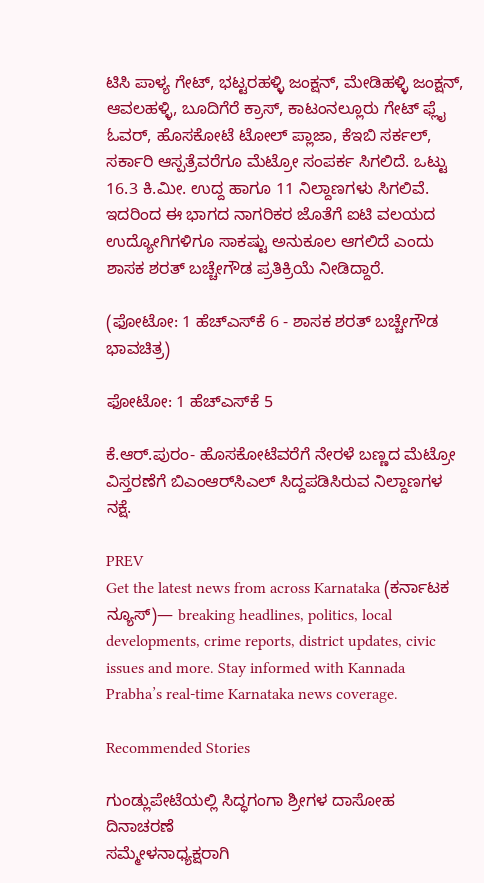ಟಿಸಿ ಪಾಳ್ಯ ಗೇಟ್, ಭಟ್ಟರಹಳ್ಳಿ ಜಂಕ್ಷನ್, ಮೇಡಿಹಳ್ಳಿ ಜಂಕ್ಷನ್, ಆವಲಹಳ್ಳಿ, ಬೂದಿಗೆರೆ ಕ್ರಾಸ್, ಕಾಟಂನಲ್ಲೂರು ಗೇಟ್ ಫ್ಲೈ ಓವರ್, ಹೊಸಕೋಟೆ ಟೋಲ್ ಪ್ಲಾಜಾ, ಕೆಇಬಿ ಸರ್ಕಲ್, ಸರ್ಕಾರಿ ಆಸ್ಪತ್ರೆವರೆಗೂ ಮೆಟ್ರೋ ಸಂಪರ್ಕ ಸಿಗಲಿದೆ. ಒಟ್ಟು 16.3 ಕಿ.ಮೀ. ಉದ್ದ ಹಾಗೂ 11 ನಿಲ್ದಾಣಗಳು ಸಿಗಲಿವೆ. ಇದರಿಂದ ಈ ಭಾಗದ ನಾಗರಿಕರ ಜೊತೆಗೆ ಐಟಿ ವಲಯದ ಉದ್ಯೋಗಿಗಳಿಗೂ ಸಾಕಷ್ಟು ಅನುಕೂಲ ಆಗಲಿದೆ ಎಂದು ಶಾಸಕ ಶರತ್ ಬಚ್ಚೇಗೌಡ ಪ್ರತಿಕ್ರಿಯೆ ನೀಡಿದ್ದಾರೆ.

(ಫೋಟೋ: 1 ಹೆಚ್‌ಎಸ್‌ಕೆ 6 - ಶಾಸಕ ಶರತ್ ಬಚ್ಚೇಗೌಡ ಭಾವಚಿತ್ರ)

ಫೋಟೋ: 1 ಹೆಚ್‌ಎಸ್‌ಕೆ 5

ಕೆ.ಆರ್.ಪುರಂ- ಹೊಸಕೋಟೆವರೆಗೆ ನೇರಳೆ ಬಣ್ಣದ ಮೆಟ್ರೋ ವಿಸ್ತರಣೆಗೆ ಬಿಎಂಆರ್‌ಸಿಎಲ್ ಸಿದ್ದಪಡಿಸಿರುವ ನಿಲ್ದಾಣಗಳ ನಕ್ಷೆ.

PREV
Get the latest news from across Karnataka (ಕರ್ನಾಟಕ ನ್ಯೂಸ್)— breaking headlines, politics, local developments, crime reports, district updates, civic issues and more. Stay informed with Kannada Prabha’s real‑time Karnataka news coverage.

Recommended Stories

ಗುಂಡ್ಲುಪೇಟೆಯಲ್ಲಿ ಸಿದ್ಧಗಂಗಾ ಶ್ರೀಗಳ ದಾಸೋಹ ದಿನಾಚರಣೆ
ಸಮ್ಮೇಳನಾಧ್ಯಕ್ಷರಾಗಿ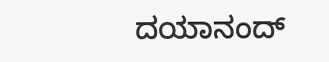ದಯಾನಂದ್‌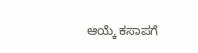ಆಯ್ಕೆ ಕಸಾಪಗೆ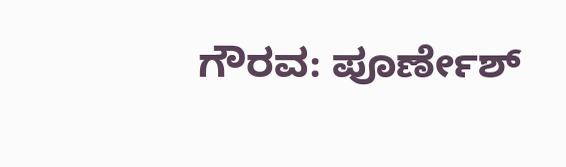ಗೌರವ: ಪೂರ್ಣೇಶ್